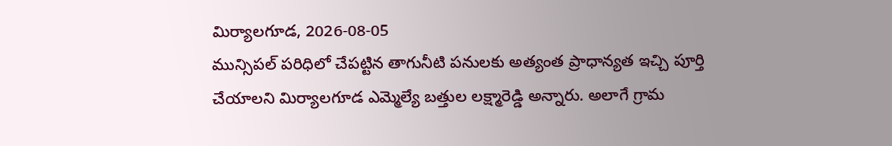మిర్యాలగూడ, 2026-08-05
మున్సిపల్ పరిధిలో చేపట్టిన తాగునీటి పనులకు అత్యంత ప్రాధాన్యత ఇచ్చి పూర్తి చేయాలని మిర్యాలగూడ ఎమ్మెల్యే బత్తుల లక్ష్మారెడ్డి అన్నారు. అలాగే గ్రామ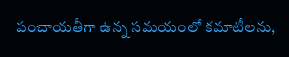పంచాయతీగా ఉన్న సమయంలో కమాటీలను,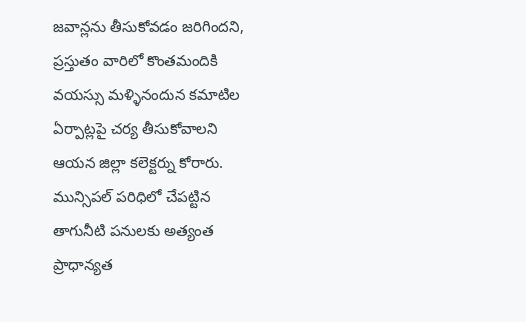జవాన్లను తీసుకోవడం జరిగిందని, ప్రస్తుతం వారిలో కొంతమందికి వయస్సు మళ్ళినందున కమాటిల ఏర్పాట్లపై చర్య తీసుకోవాలని ఆయన జిల్లా కలెక్టర్ను కోరారు.
మున్సిపల్ పరిధిలో చేపట్టిన తాగునీటి పనులకు అత్యంత ప్రాధాన్యత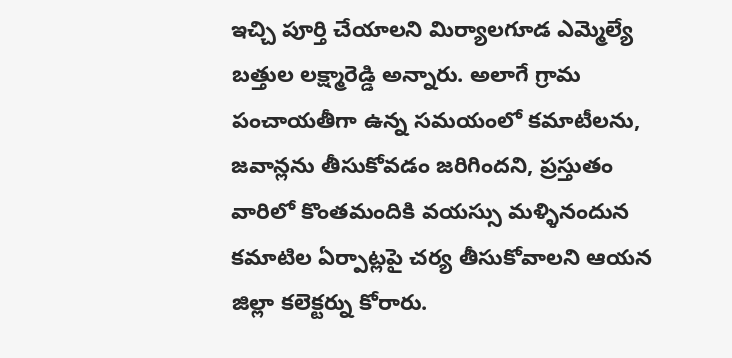ఇచ్చి పూర్తి చేయాలని మిర్యాలగూడ ఎమ్మెల్యే బత్తుల లక్ష్మారెడ్డి అన్నారు. అలాగే గ్రామ పంచాయతీగా ఉన్న సమయంలో కమాటీలను, జవాన్లను తీసుకోవడం జరిగిందని, ప్రస్తుతం వారిలో కొంతమందికి వయస్సు మళ్ళినందున కమాటిల ఏర్పాట్లపై చర్య తీసుకోవాలని ఆయన జిల్లా కలెక్టర్ను కోరారు.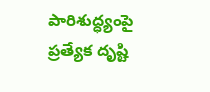పారిశుద్ధ్యంపై ప్రత్యేక దృష్టి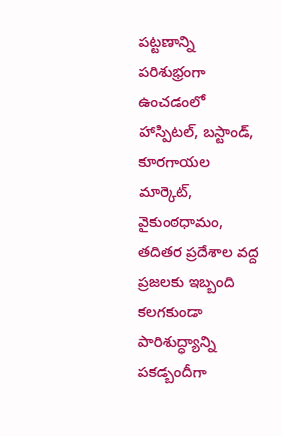పట్టణాన్ని పరిశుభ్రంగా ఉంచడంలో హాస్పిటల్, బస్టాండ్, కూరగాయల మార్కెట్, వైకుంఠధామం, తదితర ప్రదేశాల వద్ద ప్రజలకు ఇబ్బంది కలగకుండా పారిశుద్ధ్యాన్ని పకడ్బందీగా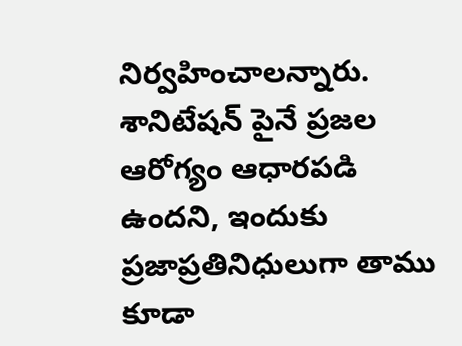నిర్వహించాలన్నారు. శానిటేషన్ పైనే ప్రజల ఆరోగ్యం ఆధారపడి ఉందని, ఇందుకు ప్రజాప్రతినిధులుగా తాము కూడా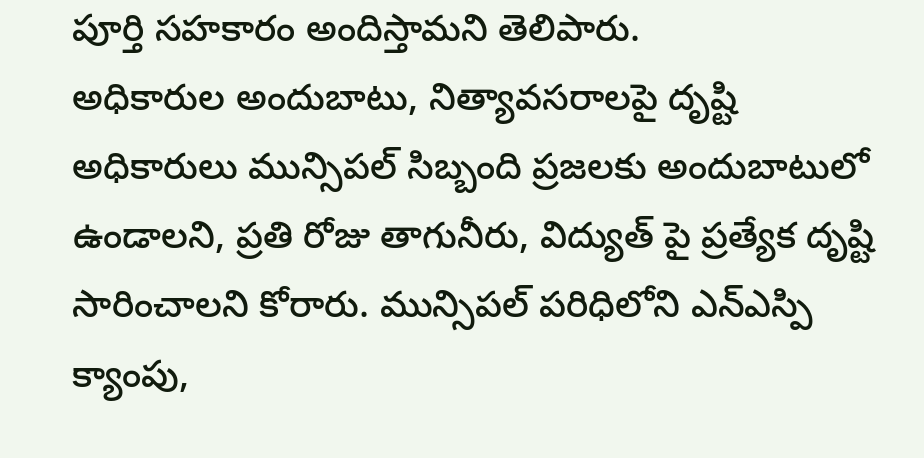పూర్తి సహకారం అందిస్తామని తెలిపారు.
అధికారుల అందుబాటు, నిత్యావసరాలపై దృష్టి
అధికారులు మున్సిపల్ సిబ్బంది ప్రజలకు అందుబాటులో ఉండాలని, ప్రతి రోజు తాగునీరు, విద్యుత్ పై ప్రత్యేక దృష్టి సారించాలని కోరారు. మున్సిపల్ పరిధిలోని ఎన్ఎస్పి క్యాంపు,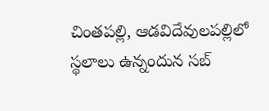చింతపల్లి, ఆడవిదేవులపల్లిలో స్థలాలు ఉన్నందున సబ్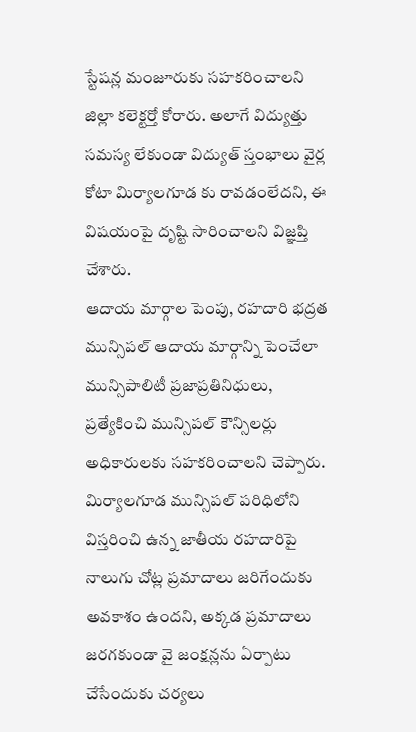స్టేషన్ల మంజూరుకు సహకరించాలని జిల్లా కలెక్టర్తో కోరారు. అలాగే విద్యుత్తు సమస్య లేకుండా విద్యుత్ స్తంభాలు వైర్ల కోటా మిర్యాలగూడ కు రావడంలేదని, ఈ విషయంపై దృష్టి సారించాలని విజ్ఞప్తి చేశారు.
ఆదాయ మార్గాల పెంపు, రహదారి భద్రత
మున్సిపల్ ఆదాయ మార్గాన్ని పెంచేలా మున్సిపాలిటీ ప్రజాప్రతినిధులు, ప్రత్యేకించి మున్సిపల్ కౌన్సిలర్లు అధికారులకు సహకరించాలని చెప్పారు. మిర్యాలగూడ మున్సిపల్ పరిధిలోని విస్తరించి ఉన్న జాతీయ రహదారిపై నాలుగు చోట్ల ప్రమాదాలు జరిగేందుకు అవకాశం ఉందని, అక్కడ ప్రమాదాలు జరగకుండా వై జంక్షన్లను ఏర్పాటు చేసేందుకు చర్యలు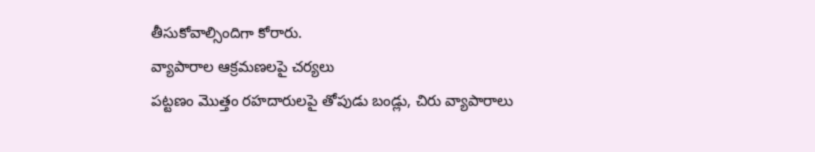తీసుకోవాల్సిందిగా కోరారు.
వ్యాపారాల ఆక్రమణలపై చర్యలు
పట్టణం మొత్తం రహదారులపై తోపుడు బండ్లు, చిరు వ్యాపారాలు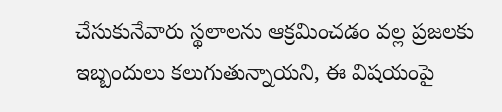చేసుకునేవారు స్థలాలను ఆక్రమించడం వల్ల ప్రజలకు ఇబ్బందులు కలుగుతున్నాయని, ఈ విషయంపై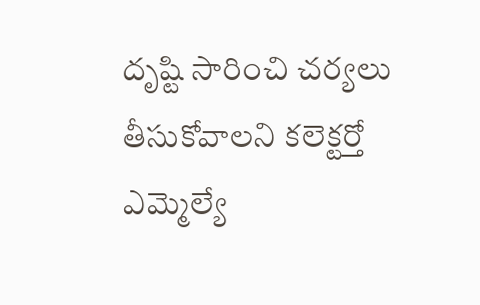దృష్టి సారించి చర్యలు తీసుకోవాలని కలెక్టర్తో ఎమ్మెల్యే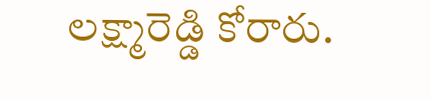లక్ష్మారెడ్డి కోరారు.